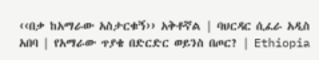‹‹በቃ ከአማራው አስታርቁኝ›› አቅቶኛል | ባህርዳር ሲፈራ አዲስ አበባ | የአማራው ጥያቄ በድርድር ወይንስ በጦር? | Ethiopia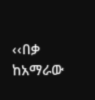‹‹በቃ ከአማራው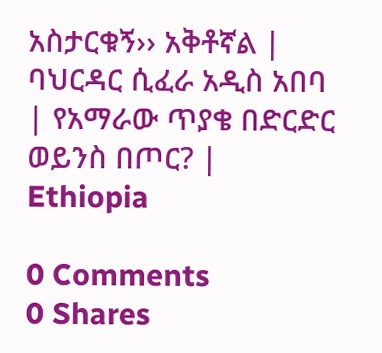አስታርቁኝ›› አቅቶኛል | ባህርዳር ሲፈራ አዲስ አበባ | የአማራው ጥያቄ በድርድር ወይንስ በጦር? | Ethiopia

0 Comments
0 Shares